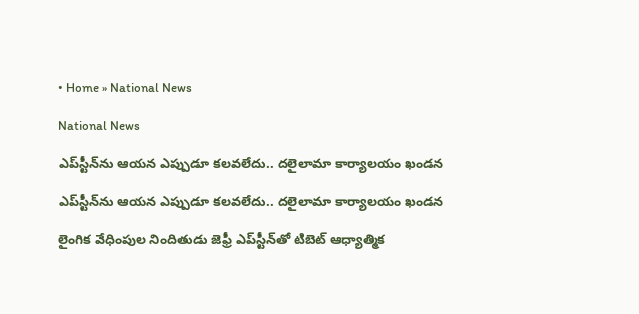• Home » National News

National News

ఎప్‌స్టీన్‌‌ను ఆయన ఎప్పుడూ కలవలేదు.. దలైలామా కార్యాలయం ఖండన

ఎప్‌స్టీన్‌‌ను ఆయన ఎప్పుడూ కలవలేదు.. దలైలామా కార్యాలయం ఖండన

లైంగిక వేధింపుల నిందితుడు జెఫ్రీ ఎప్‌స్టీన్‌‌తో టిబెట్ ఆధ్యాత్మిక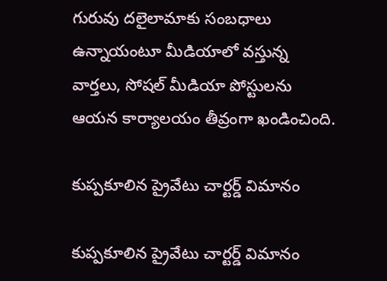గురువు దలైలామాకు సంబధాలు ఉన్నాయంటూ మీడియాలో వస్తున్న వార్తలు, సోషల్ మీడియా పోస్టులను ఆయన కార్యాలయం తీవ్రంగా ఖండించింది.

కుప్పకూలిన ప్రైవేటు చార్టర్డ్ విమానం

కుప్పకూలిన ప్రైవేటు చార్టర్డ్ విమానం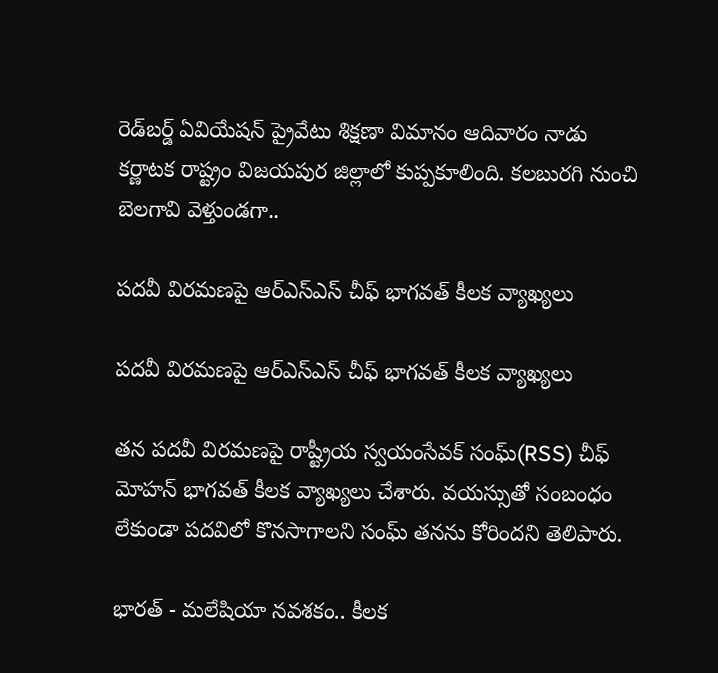రెడ్‌బర్డ్ ఏవియేషన్ ప్రైవేటు శిక్షణా విమానం ఆదివారం నాడు కర్ణాటక రాష్ట్రం విజయపుర జిల్లాలో కుప్పకూలింది. కలబురగి నుంచి బెలగావి వెళ్తుండగా..

పదవీ విరమణపై ఆర్ఎస్ఎస్ చీఫ్ భాగవత్ కీలక వ్యాఖ్యలు

పదవీ విరమణపై ఆర్ఎస్ఎస్ చీఫ్ భాగవత్ కీలక వ్యాఖ్యలు

తన పదవీ విరమణపై రాష్ట్రీయ స్వయంసేవక్ సంఘ్(RSS) చీఫ్ మోహన్ భాగవత్ కీలక వ్యాఖ్యలు చేశారు. వయస్సుతో సంబంధం లేకుండా పదవిలో కొనసాగాలని సంఘ్ తనను కోరిందని తెలిపారు.

భారత్ - మలేషియా నవశకం.. కీలక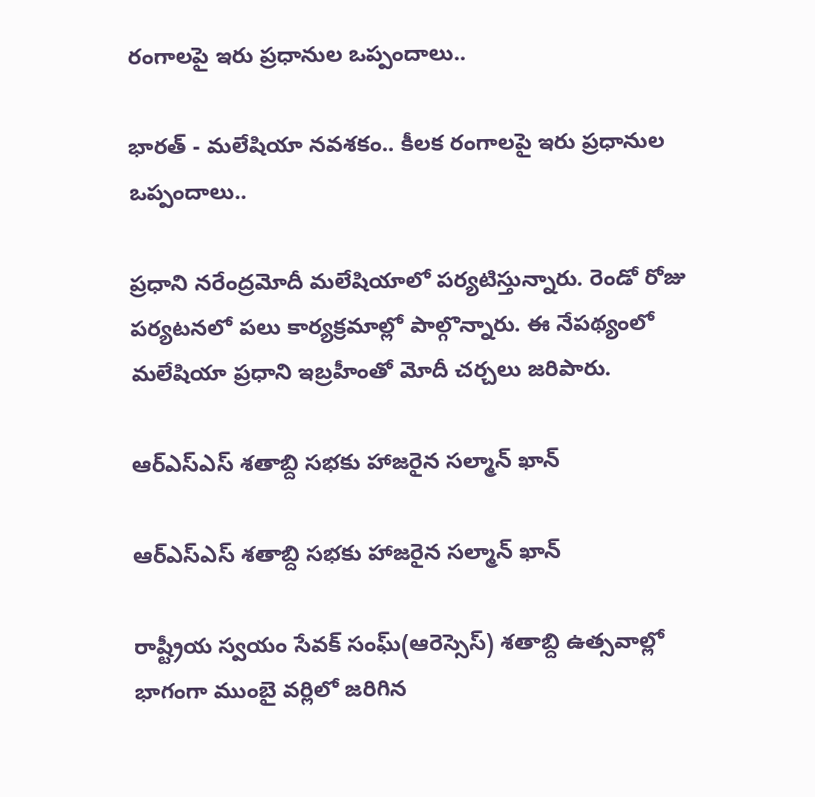రంగాలపై ఇరు ప్రధానుల ఒప్పందాలు..

భారత్ - మలేషియా నవశకం.. కీలక రంగాలపై ఇరు ప్రధానుల ఒప్పందాలు..

ప్రధాని నరేంద్రమోదీ మలేషియాలో పర్యటిస్తున్నారు. రెండో రోజు పర్యటనలో పలు కార్యక్రమాల్లో పాల్గొన్నారు. ఈ నేపథ్యంలో మలేషియా ప్రధాని ఇబ్రహీంతో మోదీ చర్చలు జరిపారు.

ఆర్ఎస్ఎస్‌‌ శతాబ్ది సభకు హాజరైన సల్మాన్‌ ఖాన్‌

ఆర్ఎస్ఎస్‌‌ శతాబ్ది సభకు హాజరైన సల్మాన్‌ ఖాన్‌

రాష్ట్రీయ స్వయం సేవక్‌ సంఘ్‌(ఆరెస్సెస్‌) శతాబ్ది ఉత్సవాల్లో భాగంగా ముంబై వర్లిలో జరిగిన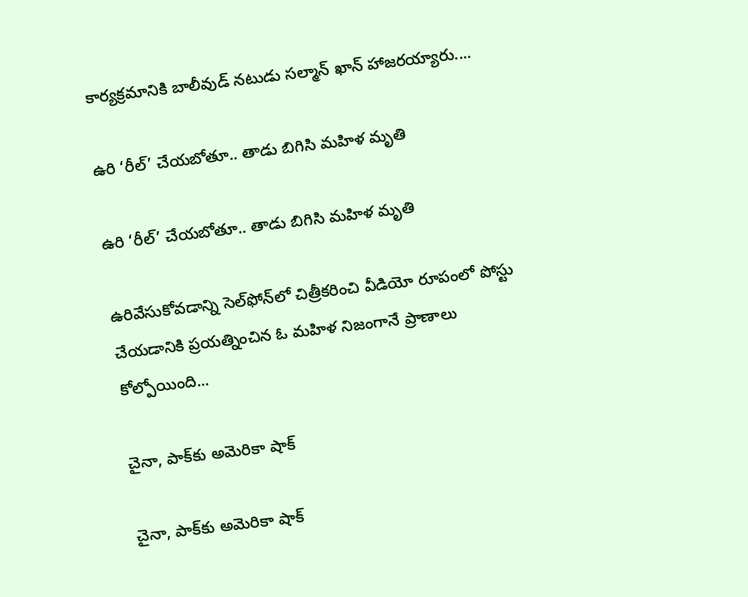కార్యక్రమానికి బాలీవుడ్‌ నటుడు సల్మాన్‌ ఖాన్‌ హాజరయ్యారు....

ఉరి ‘రీల్‌’ చేయబోతూ.. తాడు బిగిసి మహిళ మృతి

ఉరి ‘రీల్‌’ చేయబోతూ.. తాడు బిగిసి మహిళ మృతి

ఉరివేసుకోవడాన్ని సెల్‌ఫోన్‌లో చిత్రీకరించి వీడియో రూపంలో పోస్టు చేయడానికి ప్రయత్నించిన ఓ మహిళ నిజంగానే ప్రాణాలు కోల్పోయింది...

చైనా, పాక్‌కు అమెరికా షాక్‌

చైనా, పాక్‌కు అమెరికా షాక్‌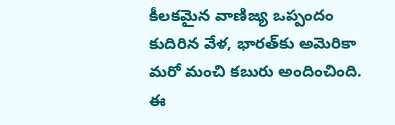కీలకమైన వాణిజ్య ఒప్పందం కుదిరిన వేళ, భారత్‌కు అమెరికా మరో మంచి కబురు అందించింది. ఈ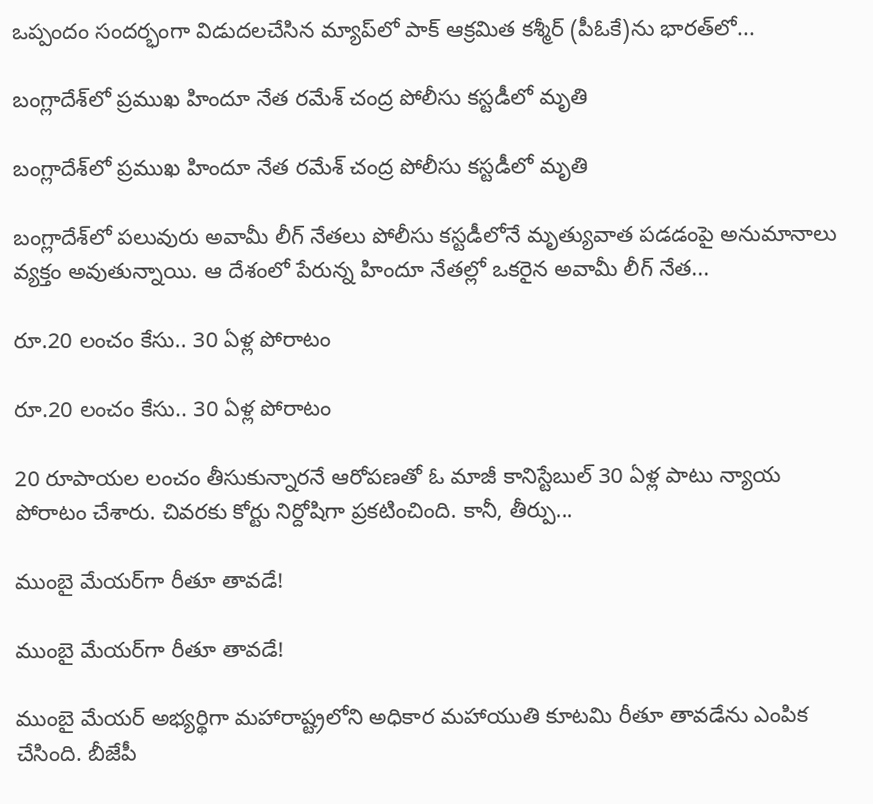ఒప్పందం సందర్భంగా విడుదలచేసిన మ్యాప్‌లో పాక్‌ ఆక్రమిత కశ్మీర్‌ (పీఓకే)ను భారత్‌లో...

బంగ్లాదేశ్‌లో ప్రముఖ హిందూ నేత రమేశ్‌ చంద్ర పోలీసు కస్టడీలో మృతి

బంగ్లాదేశ్‌లో ప్రముఖ హిందూ నేత రమేశ్‌ చంద్ర పోలీసు కస్టడీలో మృతి

బంగ్లాదేశ్‌లో పలువురు అవామీ లీగ్‌ నేతలు పోలీసు కస్టడీలోనే మృత్యువాత పడడంపై అనుమానాలు వ్యక్తం అవుతున్నాయి. ఆ దేశంలో పేరున్న హిందూ నేతల్లో ఒకరైన అవామీ లీగ్‌ నేత...

రూ.20 లంచం కేసు.. 30 ఏళ్ల పోరాటం

రూ.20 లంచం కేసు.. 30 ఏళ్ల పోరాటం

20 రూపాయల లంచం తీసుకున్నారనే ఆరోపణతో ఓ మాజీ కానిస్టేబుల్‌ 30 ఏళ్ల పాటు న్యాయ పోరాటం చేశారు. చివరకు కోర్టు నిర్దోషిగా ప్రకటించింది. కానీ, తీర్పు...

ముంబై మేయర్‌గా రీతూ తావడే!

ముంబై మేయర్‌గా రీతూ తావడే!

ముంబై మేయర్‌ అభ్యర్థిగా మహారాష్ట్రలోని అధికార మహాయుతి కూటమి రీతూ తావడేను ఎంపిక చేసింది. బీజేపీ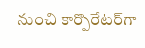నుంచి కార్పొరేటర్‌గా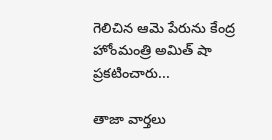గెలిచిన ఆమె పేరును కేంద్ర హోంమంత్రి అమిత్‌ షా ప్రకటించారు...

తాజా వార్తలు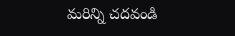మరిన్ని చదవండి